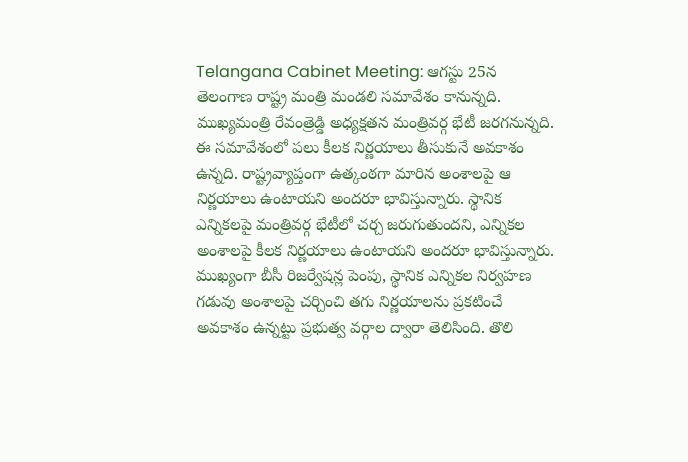Telangana Cabinet Meeting: ఆగస్టు 25న తెలంగాణ రాష్ట్ర మంత్రి మండలి సమావేశం కానున్నది. ముఖ్యమంత్రి రేవంత్రెడ్డి అధ్యక్షతన మంత్రివర్గ భేటీ జరగనున్నది. ఈ సమావేశంలో పలు కీలక నిర్ణయాలు తీసుకునే అవకాశం ఉన్నది. రాష్ట్రవ్యాప్తంగా ఉత్కంఠగా మారిన అంశాలపై ఆ నిర్ణయాలు ఉంటాయని అందరూ భావిస్తున్నారు. స్థానిక ఎన్నికలపై మంత్రివర్గ భేటీలో చర్చ జరుగుతుందని, ఎన్నికల అంశాలపై కీలక నిర్ణయాలు ఉంటాయని అందరూ భావిస్తున్నారు.
ముఖ్యంగా బీసీ రిజర్వేషన్ల పెంపు, స్థానిక ఎన్నికల నిర్వహణ గడువు అంశాలపై చర్చించి తగు నిర్ణయాలను ప్రకటించే అవకాశం ఉన్నట్టు ప్రభుత్వ వర్గాల ద్వారా తెలిసింది. తొలి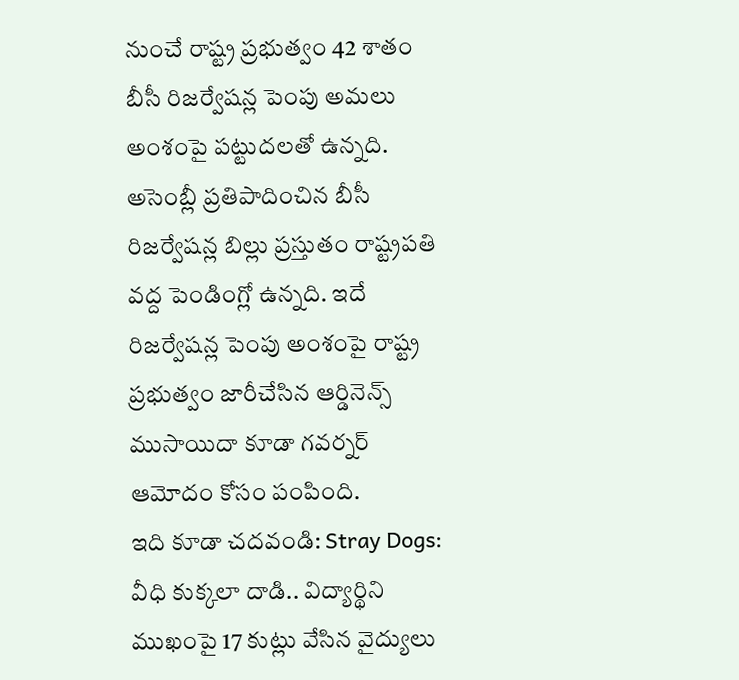నుంచే రాష్ట్ర ప్రభుత్వం 42 శాతం బీసీ రిజర్వేషన్ల పెంపు అమలు అంశంపై పట్టుదలతో ఉన్నది. అసెంబ్లీ ప్రతిపాదించిన బీసీ రిజర్వేషన్ల బిల్లు ప్రస్తుతం రాష్ట్రపతి వద్ద పెండింగ్లో ఉన్నది. ఇదే రిజర్వేషన్ల పెంపు అంశంపై రాష్ట్ర ప్రభుత్వం జారీచేసిన ఆర్డినెన్స్ ముసాయిదా కూడా గవర్నర్ ఆమోదం కోసం పంపింది.
ఇది కూడా చదవండి: Stray Dogs: వీధి కుక్కలా దాడి.. విద్యార్థిని ముఖంపై 17 కుట్లు వేసిన వైద్యులు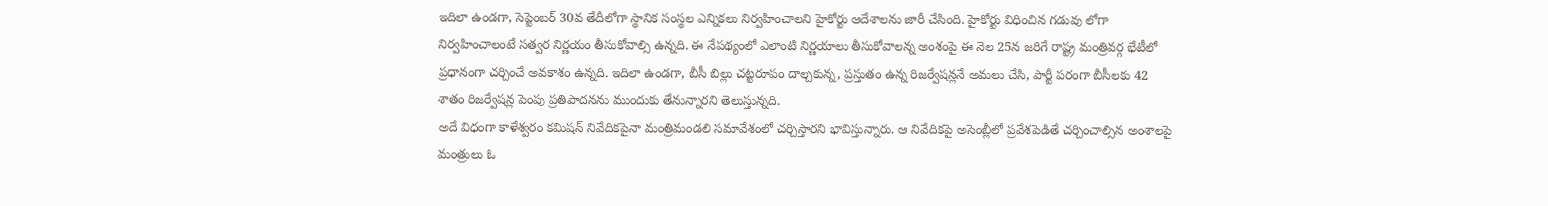ఇదిలా ఉండగా, సెప్టెంబర్ 30వ తేదీలోగా స్థానిక సంస్థల ఎన్నికలు నిర్వహించాలని హైకోర్టు ఆదేశాలను జారీ చేసింది. హైకోర్టు విధించిన గడువు లోగా నిర్వహించాలంటే సత్వర నిర్ణయం తీసుకోవాల్సి ఉన్నది. ఈ నేపథ్యంలో ఎలాంటి నిర్ణయాలు తీసుకోవాలన్న అంశంపై ఈ నెల 25న జరిగే రాష్ట్ర మంత్రివర్గ భేటీలో ప్రధానంగా చర్చించే అవకాశం ఉన్నది. ఇదిలా ఉండగా, బీసీ బిల్లు చట్టరూపం దాల్చకున్న, ప్రస్తుతం ఉన్న రిజర్వేషన్లనే అమలు చేసి, పార్టీ పరంగా బీసీలకు 42 శాతం రిజర్వేషన్ల పెంపు ప్రతిపాదనను ముందుకు తేనున్నారని తెలుస్తున్నది.
అదే విధంగా కాళేశ్వరం కమిషన్ నివేదికపైనా మంత్రిమండలి సమావేశంలో చర్చిస్తారని భావిస్తున్నారు. ఆ నివేదికపై అసెంబ్లీలో ప్రవేశపెడితే చర్చించాల్సిన అంశాలపై మంత్రులు ఓ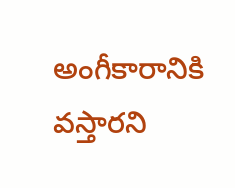అంగీకారానికి వస్తారని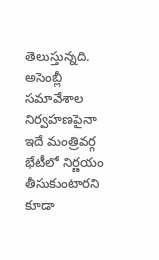తెలుస్తున్నది. అసెంబ్లీ సమావేశాల నిర్వహణపైనా ఇదే మంత్రివర్గ భేటీలో నిర్ణయం తీసుకుంటారని కూడా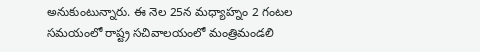అనుకుంటున్నారు. ఈ నెల 25న మధ్యాహ్నం 2 గంటల సమయంలో రాష్ట్ర సచివాలయంలో మంత్రిమండలి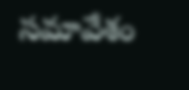సమావేశం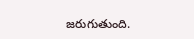జరుగుతుంది.